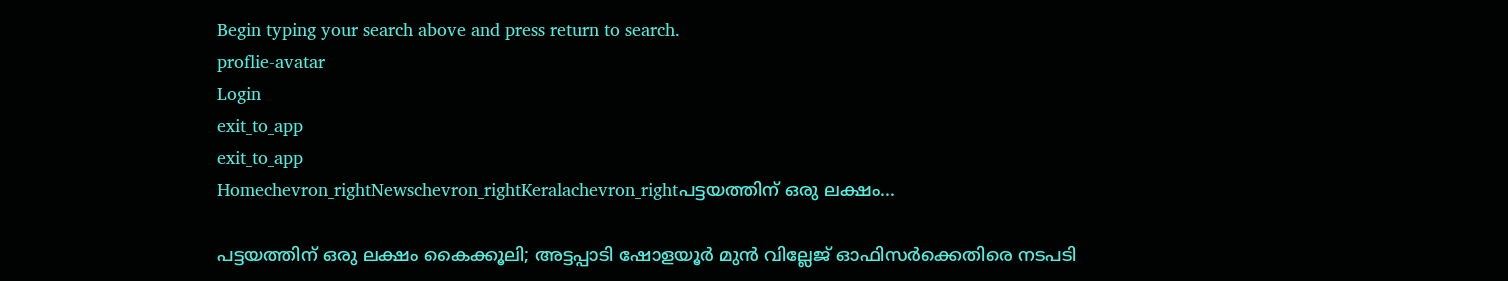Begin typing your search above and press return to search.
proflie-avatar
Login
exit_to_app
exit_to_app
Homechevron_rightNewschevron_rightKeralachevron_rightപട്ടയത്തിന് ഒരു ലക്ഷം...

പട്ടയത്തിന് ഒരു ലക്ഷം കൈക്കൂലി; അട്ടപ്പാടി ഷോളയൂർ മുൻ വില്ലേജ് ഓഫിസർക്കെതിരെ നടപടി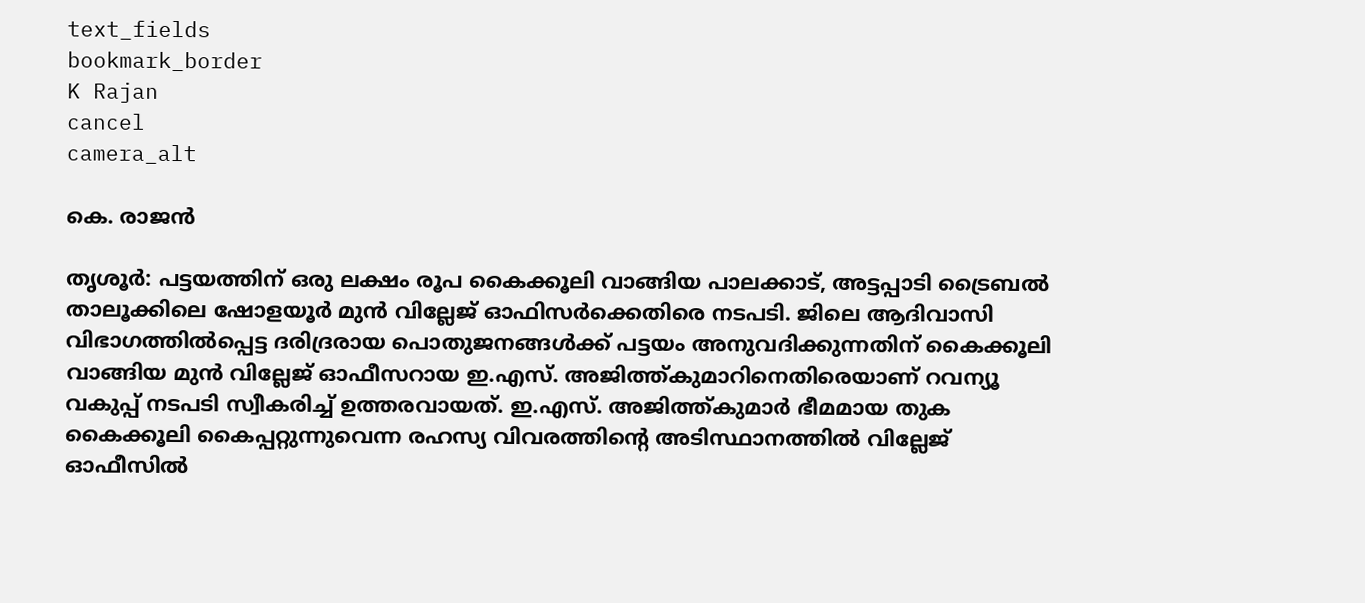text_fields
bookmark_border
K Rajan
cancel
camera_alt

കെ. രാജൻ

തൃശൂർ: പട്ടയത്തിന് ഒരു ലക്ഷം രൂപ കൈക്കൂലി വാങ്ങിയ പാലക്കാട്, അട്ടപ്പാടി ട്രൈബൽ താലൂക്കിലെ ഷോളയൂർ മുൻ വില്ലേജ് ഓഫിസർക്കെതിരെ നടപടി. ജിലെ ആദിവാസി വിഭാഗത്തിൽപ്പെട്ട ദരിദ്രരായ പൊതുജനങ്ങൾക്ക് പട്ടയം അനുവദിക്കുന്നതിന് കൈക്കൂലി വാങ്ങിയ മുൻ വില്ലേജ് ഓഫീസറായ ഇ.എസ്. അജിത്ത്കുമാറിനെതിരെയാണ് റവന്യൂ വകുപ്പ് നടപടി സ്വീകരിച്ച് ഉത്തരവായത്. ഇ.എസ്. അജിത്ത്കുമാർ ഭീമമായ തുക കൈക്കൂലി കൈപ്പറ്റുന്നുവെന്ന രഹസ്യ വിവരത്തിന്റെ അടിസ്ഥാനത്തിൽ വില്ലേജ് ഓഫീസിൽ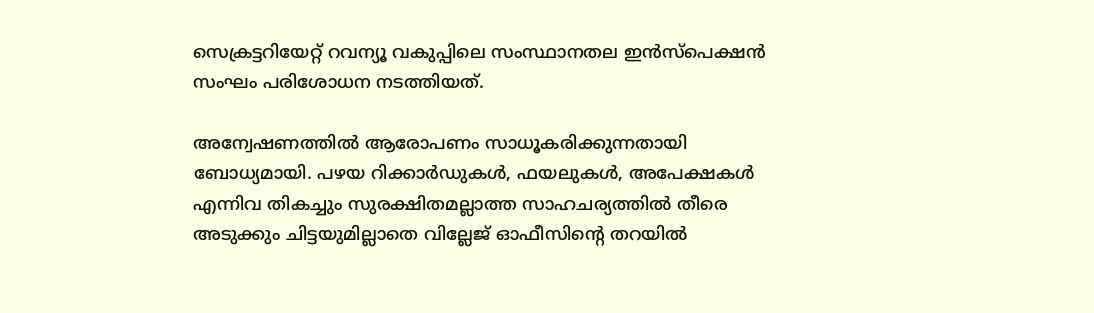സെക്രട്ടറിയേറ്റ് റവന്യൂ വകുപ്പിലെ സംസ്ഥാനതല ഇൻസ്പെക്ഷൻ സംഘം പരിശോധന നടത്തിയത്.

അന്വേഷണത്തിൽ ആരോപണം സാധൂകരിക്കുന്നതായി ബോധ്യമായി. പഴയ റിക്കാർഡുകൾ, ഫയലുകൾ, അപേക്ഷകൾ എന്നിവ തികച്ചും സുരക്ഷിതമല്ലാത്ത സാഹചര്യത്തിൽ തീരെ അടുക്കും ചിട്ടയുമില്ലാതെ വില്ലേജ് ഓഫീസിന്റെ തറയിൽ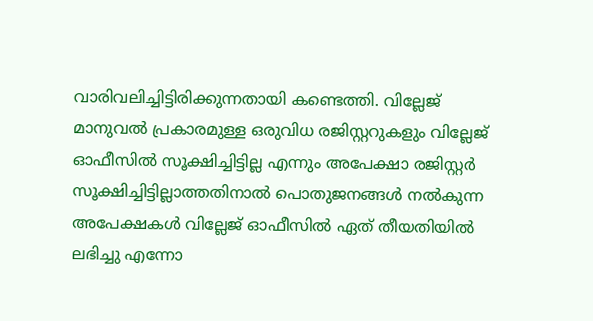വാരിവലിച്ചിട്ടിരിക്കുന്നതായി കണ്ടെത്തി. വില്ലേജ് മാനുവൽ പ്രകാരമുള്ള ഒരുവിധ രജിസ്റ്ററുകളും വില്ലേജ് ഓഫീസിൽ സൂക്ഷിച്ചിട്ടില്ല എന്നും അപേക്ഷാ രജിസ്റ്റർ സൂക്ഷിച്ചിട്ടില്ലാത്തതിനാൽ പൊതുജനങ്ങൾ നൽകുന്ന അപേക്ഷകൾ വില്ലേജ് ഓഫീസിൽ ഏത് തീയതിയിൽ ലഭിച്ചു എന്നോ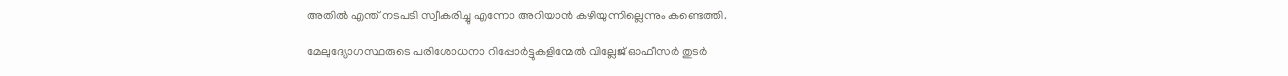അതിൽ എന്ത് നടപടി സ്വീകരിച്ചു എന്നോ അറിയാൻ കഴിയുന്നില്ലെന്നും കണ്ടെത്തി.

മേലുദ്യോഗസ്ഥരുടെ പരിശോധനാ റിപ്പോർട്ടുകളിന്മേൽ വില്ലേജ് ഓഫീസർ തുടർ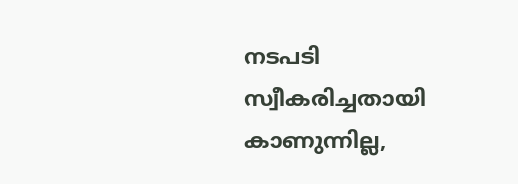നടപടി സ്വീകരിച്ചതായി കാണുന്നില്ല,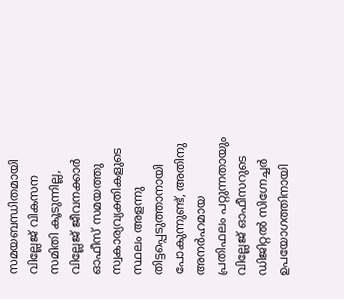സമയബന്ധിതമായി വില്ലേജ് വികസന സമിതി കൂടുന്നില്ല, വില്ലേജ് ജീവനക്കാർ ഓഫീസ് സമയത്തു സ്വകാര്യവ്യക്തികളുടെ സ്ഥലം അളന്നു തിട്ടപ്പെടുത്താനായി പോകുന്നുണ്ട്, അതിനു അനർഹമായ പ്രതിഫലം പറ്റുന്നതായും വില്ലേജ് ഓഫീസറുടെ ഡിജിറ്റൽ സിഗ്നേച്ചർ ഉപയോഗത്തിനായി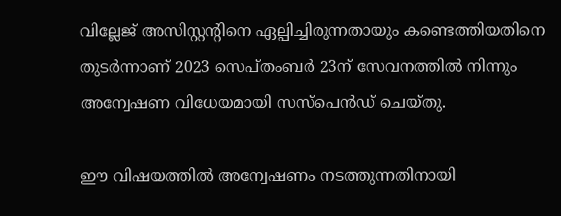വില്ലേജ് അസിസ്റ്റന്റിനെ ഏല്പിച്ചിരുന്നതായും കണ്ടെത്തിയതിനെ തുടർന്നാണ് 2023 സെപ്തംബർ 23ന് സേവനത്തിൽ നിന്നും അന്വേഷണ വിധേയമായി സസ്പെൻഡ് ചെയ്തു.

ഈ വിഷയത്തിൽ അന്വേഷണം നടത്തുന്നതിനായി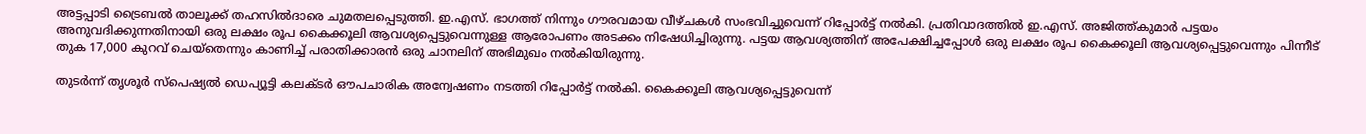അട്ടപ്പാടി ട്രൈബൽ താലൂക്ക് തഹസിൽദാരെ ചുമതലപ്പെടുത്തി. ഇ.എസ്. ഭാഗത്ത് നിന്നും ഗൗരവമായ വീഴ്ചകൾ സംഭവിച്ചുവെന്ന് റിപ്പോർട്ട് നൽകി. പ്രതിവാദത്തിൽ ഇ.എസ്. അജിത്ത്കുമാർ പട്ടയം അനുവദിക്കുന്നതിനായി ഒരു ലക്ഷം രൂപ കൈക്കൂലി ആവശ്യപ്പെട്ടുവെന്നുള്ള ആരോപണം അടക്കം നിഷേധിച്ചിരുന്നു. പട്ടയ ആവശ്യത്തിന് അപേക്ഷിച്ചപ്പോൾ ഒരു ലക്ഷം രൂപ കൈക്കൂലി ആവശ്യപ്പെട്ടുവെന്നും പിന്നീട് തുക 17,000 കുറവ് ചെയ്തെന്നും കാണിച്ച് പരാതിക്കാരൻ ഒരു ചാനലിന് അഭിമുഖം നൽകിയിരുന്നു.

തുടർന്ന് തൃശൂർ സ്പെഷ്യൽ ഡെപ്യൂട്ടി കലക്ടർ ഔപചാരിക അന്വേഷണം നടത്തി റിപ്പോർട്ട് നൽകി. കൈക്കൂലി ആവശ്യപ്പെട്ടുവെന്ന്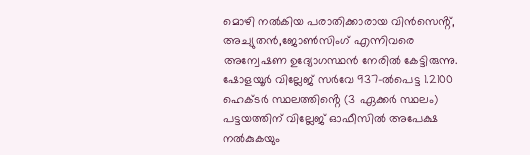മൊഴി നൽകിയ പരാതിക്കാരായ വിൻസെൻ്റ്, അച്യുതൻ,ജോൺസിംഗ് എന്നിവരെ അന്വേഷണ ഉദ്യോഗസ്ഥൻ നേരിൽ കേട്ടിരുന്നു. ഷോളയൂർ വില്ലേജ് സർവേ 937-ൽപെട്ട 1.2100 ഹെക്ടർ സ്ഥലത്തിൻ്റെ (3 ഏക്കർ സ്ഥലം) പട്ടയത്തിന് വില്ലേജ് ഓഫീസിൽ അപേക്ഷ നൽകുകയും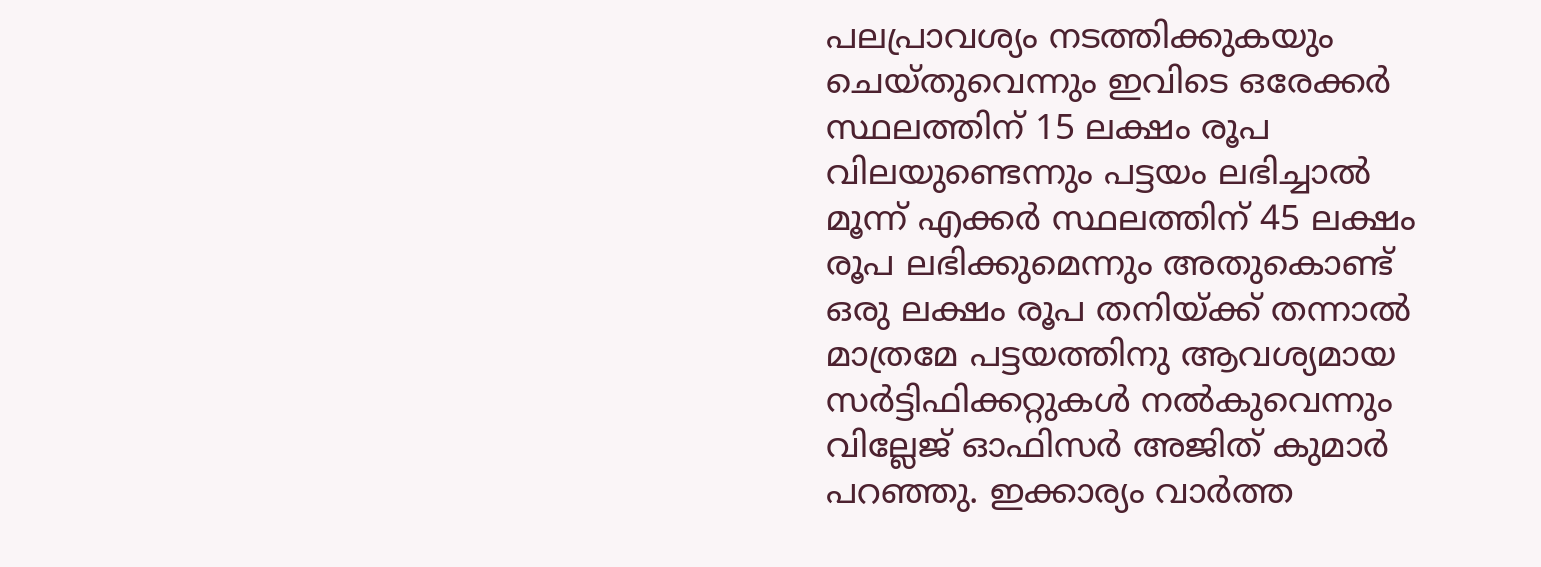പലപ്രാവശ്യം നടത്തിക്കുകയും ചെയ്തുവെന്നും ഇവിടെ ഒരേക്കർ സ്ഥലത്തിന് 15 ലക്ഷം രൂപ വിലയുണ്ടെന്നും പട്ടയം ലഭിച്ചാൽ മൂന്ന് എക്കർ സ്ഥലത്തിന് 45 ലക്ഷം രൂപ ലഭിക്കുമെന്നും അതുകൊണ്ട് ഒരു ലക്ഷം രൂപ തനിയ്ക്ക് തന്നാൽ മാത്രമേ പട്ടയത്തിനു ആവശ്യമായ സർട്ടിഫിക്കറ്റുകൾ നൽകുവെന്നും വില്ലേജ് ഓഫിസർ അജിത് കുമാർ പറഞ്ഞു. ഇക്കാര്യം വാർത്ത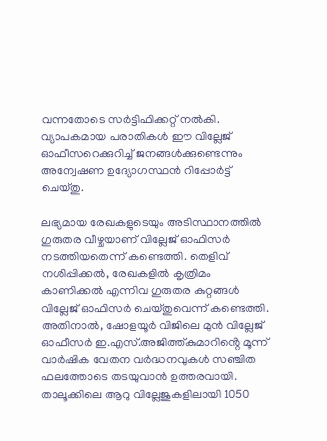വന്നതോടെ സർട്ടിഫിക്കറ്റ് നൽകി. വ്യാപകമായ പരാതികൾ ഈ വില്ലേജ് ഓഫീസറെക്കുറിച്ച് ജനങ്ങൾക്കുണ്ടെന്നും അന്വേഷണ ഉദ്യോഗസ്ഥൻ റിപ്പോർട്ട് ചെയ്തു.

ലഭ്യമായ രേഖകളുടെയും അടിസ്ഥാനത്തിൽ ഗുരുതര വീഴ്ചയാണ് വില്ലേജ് ഓഫിസർ നടത്തിയതെന്ന് കണ്ടെത്തി. തെളിവ് നശിപ്പിക്കൽ, രേഖകളിൽ കൃത്രിമം കാണിക്കൽ എന്നിവ ഗുരുതര കുറ്റങ്ങൾ വില്ലേജ് ഓഫിസർ ചെയ്തുവെന്ന് കണ്ടെത്തി. അതിനാൽ, ഷോളയൂർ വിജിലെ മുൻ വില്ലേജ് ഓഫീസർ ഇ.എസ്.അജിത്ത്കുമാറിൻ്റെ മൂന്ന് വാർഷിക വേതന വർദ്ധനവുകൾ സഞ്ചിത ഫലത്തോടെ തടയുവാൻ ഉത്തരവായി. താലൂക്കിലെ ആറു വില്ലേജുകളിലായി 1050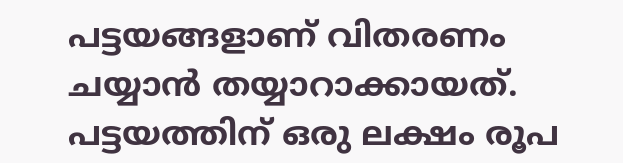പട്ടയങ്ങളാണ് വിതരണം ചയ്യാൻ തയ്യാറാക്കായത്. പട്ടയത്തിന് ഒരു ലക്ഷം രൂപ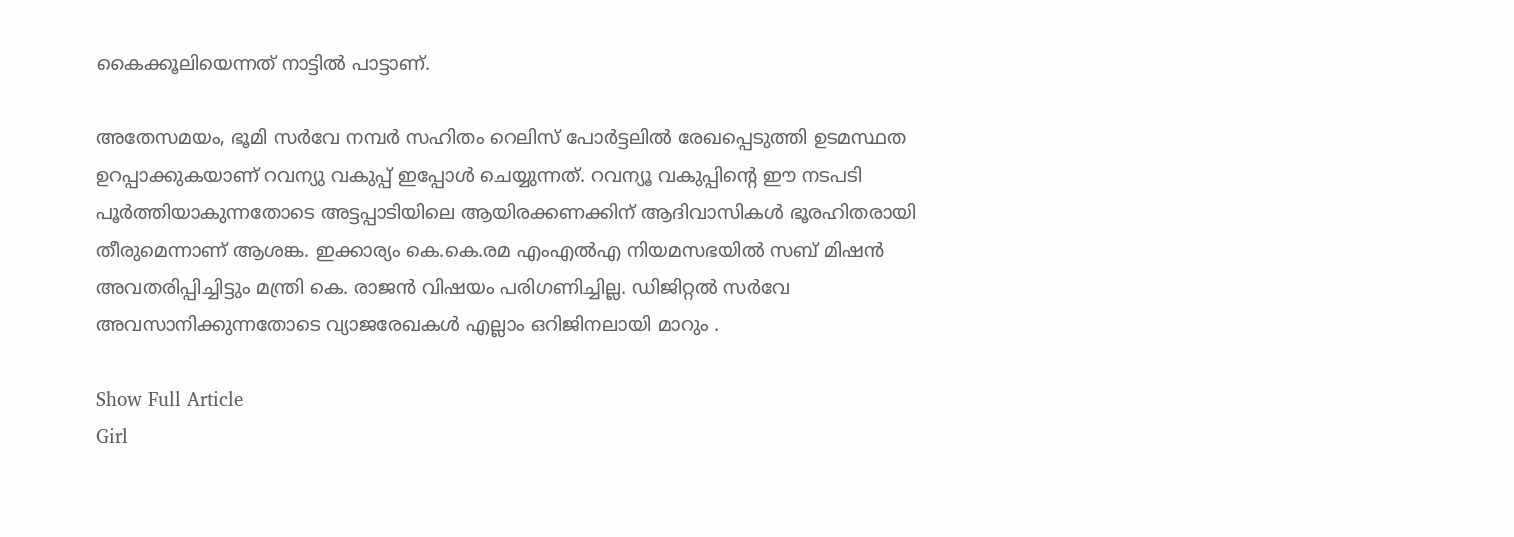കൈക്കൂലിയെന്നത് നാട്ടിൽ പാട്ടാണ്.

അതേസമയം, ഭൂമി സർവേ നമ്പർ സഹിതം റെലിസ് പോർട്ടലിൽ രേഖപ്പെടുത്തി ഉടമസ്ഥത ഉറപ്പാക്കുകയാണ് റവന്യു വകുപ്പ് ഇപ്പോൾ ചെയ്യുന്നത്. റവന്യൂ വകുപ്പിന്റെ ഈ നടപടി പൂർത്തിയാകുന്നതോടെ അട്ടപ്പാടിയിലെ ആയിരക്കണക്കിന് ആദിവാസികൾ ഭൂരഹിതരായി തീരുമെന്നാണ് ആശങ്ക. ഇക്കാര്യം കെ.കെ.രമ എംഎൽഎ നിയമസഭയിൽ സബ് മിഷൻ അവതരിപ്പിച്ചിട്ടും മന്ത്രി കെ. രാജൻ വിഷയം പരിഗണിച്ചില്ല. ഡിജിറ്റൽ സർവേ അവസാനിക്കുന്നതോടെ വ്യാജരേഖകൾ എല്ലാം ഒറിജിനലായി മാറും .

Show Full Article
Girl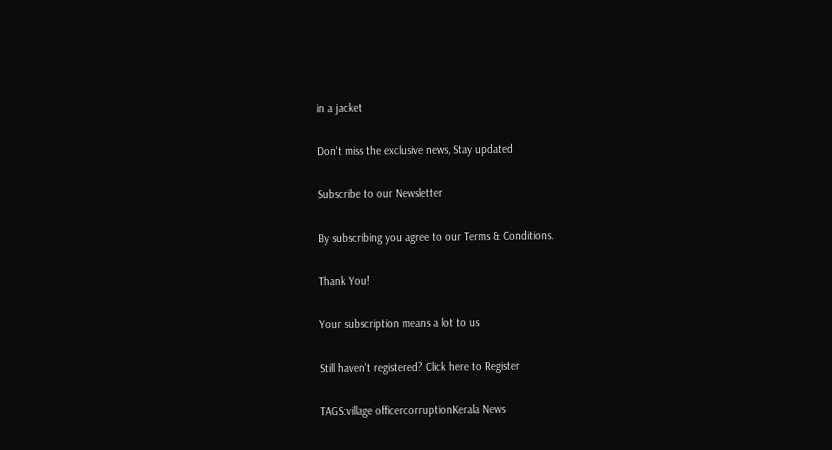in a jacket

Don't miss the exclusive news, Stay updated

Subscribe to our Newsletter

By subscribing you agree to our Terms & Conditions.

Thank You!

Your subscription means a lot to us

Still haven't registered? Click here to Register

TAGS:village officercorruptionKerala News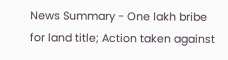News Summary - One lakh bribe for land title; Action taken against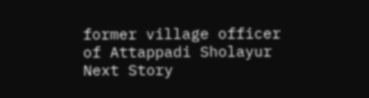former village officer of Attappadi Sholayur
Next Story